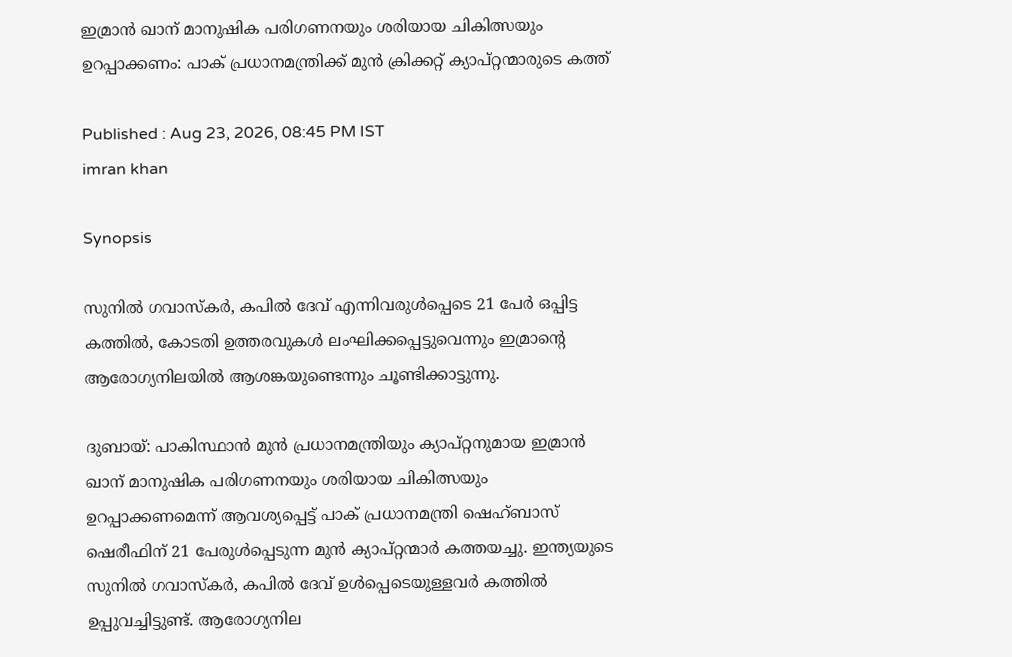ഇമ്രാന്‍ ഖാന് മാനുഷിക പരിഗണനയും ശരിയായ ചികിത്സയും ഉറപ്പാക്കണം: പാക് പ്രധാനമന്ത്രിക്ക് മുന്‍ ക്രിക്കറ്റ് ക്യാപ്റ്റന്മാരുടെ കത്ത്

Published : Aug 23, 2026, 08:45 PM IST
imran khan

Synopsis

സുനില്‍ ഗവാസ്‌കര്‍, കപില്‍ ദേവ് എന്നിവരുള്‍പ്പെടെ 21 പേര്‍ ഒപ്പിട്ട കത്തില്‍, കോടതി ഉത്തരവുകള്‍ ലംഘിക്കപ്പെട്ടുവെന്നും ഇമ്രാന്റെ ആരോഗ്യനിലയില്‍ ആശങ്കയുണ്ടെന്നും ചൂണ്ടിക്കാട്ടുന്നു.

ദുബായ്: പാകിസ്ഥാന്‍ മുന്‍ പ്രധാനമന്ത്രിയും ക്യാപ്റ്റനുമായ ഇമ്രാന്‍ ഖാന് മാനുഷിക പരിഗണനയും ശരിയായ ചികിത്സയും ഉറപ്പാക്കണമെന്ന് ആവശ്യപ്പെട്ട് പാക് പ്രധാനമന്ത്രി ഷെഹ്ബാസ് ഷെരീഫിന് 21 പേരുള്‍പ്പെടുന്ന മുന്‍ ക്യാപ്റ്റന്മാര്‍ കത്തയച്ചു. ഇന്ത്യയുടെ സുനില്‍ ഗവാസ്‌കര്‍, കപില്‍ ദേവ് ഉള്‍പ്പെടെയുള്ളവര്‍ കത്തില്‍ ഉപ്പുവച്ചിട്ടുണ്ട്. ആരോഗ്യനില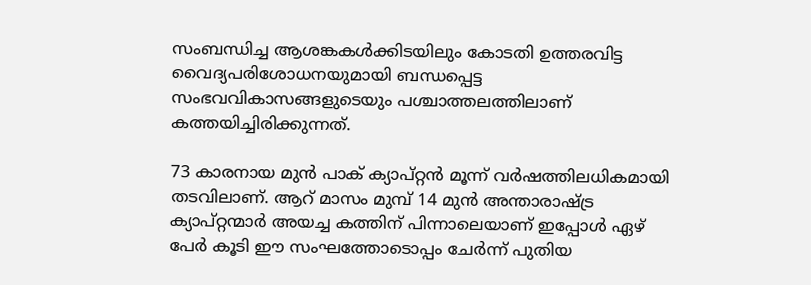സംബന്ധിച്ച ആശങ്കകള്‍ക്കിടയിലും കോടതി ഉത്തരവിട്ട വൈദ്യപരിശോധനയുമായി ബന്ധപ്പെട്ട സംഭവവികാസങ്ങളുടെയും പശ്ചാത്തലത്തിലാണ് കത്തയിച്ചിരിക്കുന്നത്.

73 കാരനായ മുന്‍ പാക് ക്യാപ്റ്റന്‍ മൂന്ന് വര്‍ഷത്തിലധികമായി തടവിലാണ്. ആറ് മാസം മുമ്പ് 14 മുന്‍ അന്താരാഷ്ട്ര ക്യാപ്റ്റന്മാര്‍ അയച്ച കത്തിന് പിന്നാലെയാണ് ഇപ്പോള്‍ ഏഴ് പേര്‍ കൂടി ഈ സംഘത്തോടൊപ്പം ചേര്‍ന്ന് പുതിയ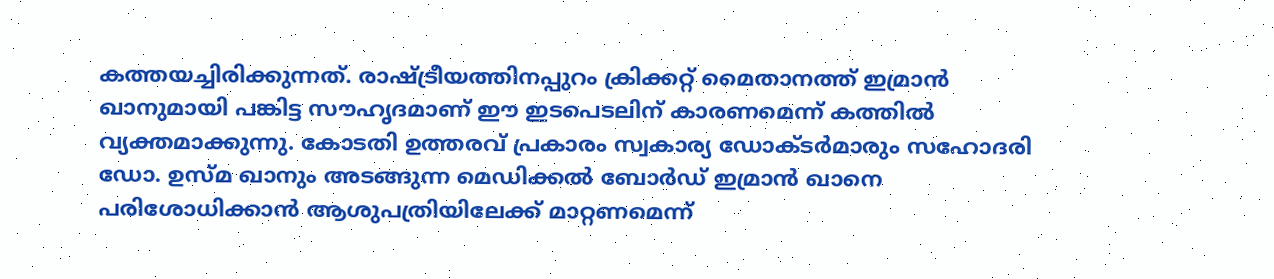കത്തയച്ചിരിക്കുന്നത്. രാഷ്ട്രീയത്തിനപ്പുറം ക്രിക്കറ്റ് മൈതാനത്ത് ഇമ്രാന്‍ ഖാനുമായി പങ്കിട്ട സൗഹൃദമാണ് ഈ ഇടപെടലിന് കാരണമെന്ന് കത്തില്‍ വ്യക്തമാക്കുന്നു. കോടതി ഉത്തരവ് പ്രകാരം സ്വകാര്യ ഡോക്ടര്‍മാരും സഹോദരി ഡോ. ഉസ്മ ഖാനും അടങ്ങുന്ന മെഡിക്കല്‍ ബോര്‍ഡ് ഇമ്രാന്‍ ഖാനെ പരിശോധിക്കാന്‍ ആശുപത്രിയിലേക്ക് മാറ്റണമെന്ന്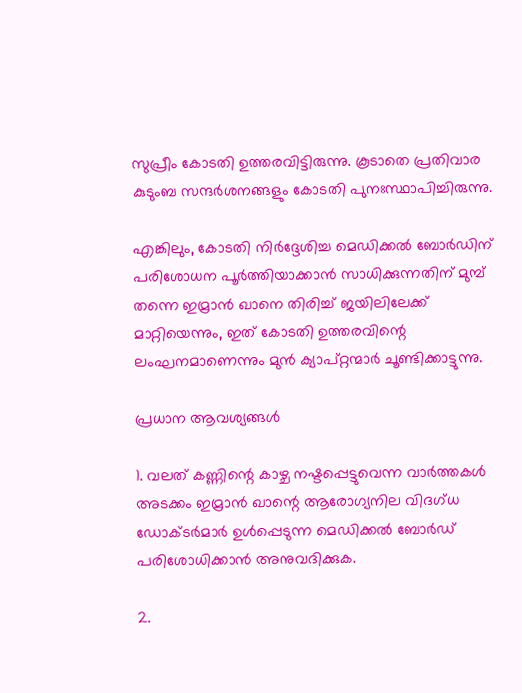സുപ്രീം കോടതി ഉത്തരവിട്ടിരുന്നു. കൂടാതെ പ്രതിവാര കുടുംബ സന്ദര്‍ശനങ്ങളും കോടതി പുനഃസ്ഥാപിച്ചിരുന്നു.

എങ്കിലും, കോടതി നിര്‍ദ്ദേശിച്ച മെഡിക്കല്‍ ബോര്‍ഡിന് പരിശോധന പൂര്‍ത്തിയാക്കാന്‍ സാധിക്കുന്നതിന് മുമ്പ് തന്നെ ഇമ്രാന്‍ ഖാനെ തിരിച്ച് ജയിലിലേക്ക് മാറ്റിയെന്നും, ഇത് കോടതി ഉത്തരവിന്റെ ലംഘനമാണെന്നും മുന്‍ ക്യാപ്റ്റന്മാര്‍ ചൂണ്ടിക്കാട്ടുന്നു.

പ്രധാന ആവശ്യങ്ങള്‍

1. വലത് കണ്ണിന്റെ കാഴ്ച നഷ്ടപ്പെട്ടുവെന്ന വാര്‍ത്തകള്‍ അടക്കം ഇമ്രാന്‍ ഖാന്റെ ആരോഗ്യനില വിദഗ്ധ ഡോക്ടര്‍മാര്‍ ഉള്‍പ്പെടുന്ന മെഡിക്കല്‍ ബോര്‍ഡ് പരിശോധിക്കാന്‍ അനുവദിക്കുക.

2.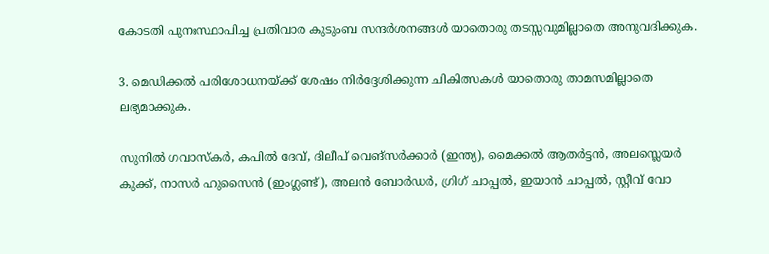കോടതി പുനഃസ്ഥാപിച്ച പ്രതിവാര കുടുംബ സന്ദര്‍ശനങ്ങള്‍ യാതൊരു തടസ്സവുമില്ലാതെ അനുവദിക്കുക.

3. മെഡിക്കല്‍ പരിശോധനയ്ക്ക് ശേഷം നിര്‍ദ്ദേശിക്കുന്ന ചികിത്സകള്‍ യാതൊരു താമസമില്ലാതെ ലഭ്യമാക്കുക.

സുനില്‍ ഗവാസ്‌കര്‍, കപില്‍ ദേവ്, ദിലീപ് വെങ്സര്‍ക്കാര്‍ (ഇന്ത്യ), മൈക്കല്‍ ആതര്‍ട്ടന്‍, അലസ്ലെയര്‍ കുക്ക്, നാസര്‍ ഹുസൈന്‍ (ഇംഗ്ലണ്ട്), അലന്‍ ബോര്‍ഡര്‍, ഗ്രിഗ് ചാപ്പല്‍, ഇയാന്‍ ചാപ്പല്‍, സ്റ്റീവ് വോ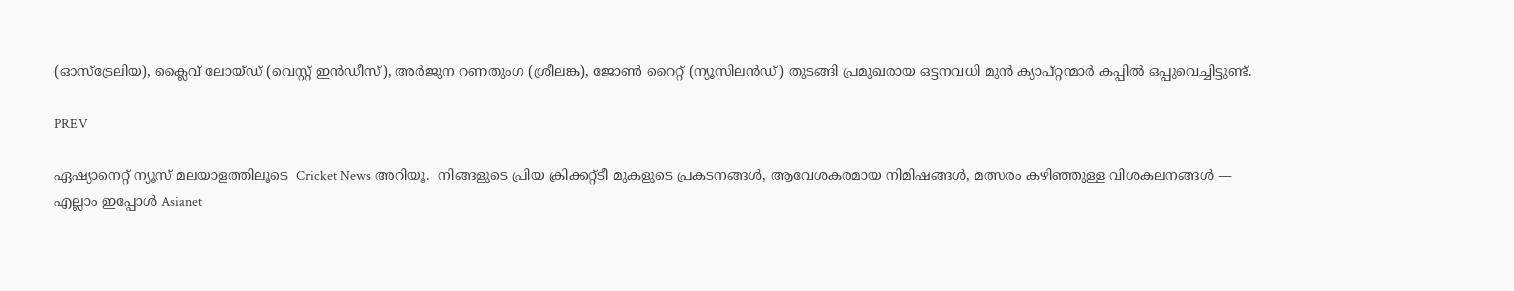(ഓസ്‌ട്രേലിയ), ക്ലൈവ് ലോയ്ഡ് (വെസ്റ്റ് ഇന്‍ഡീസ്), അര്‍ജുന റണതുംഗ (ശ്രീലങ്ക), ജോണ്‍ റൈറ്റ് (ന്യൂസിലന്‍ഡ്) തുടങ്ങി പ്രമുഖരായ ഒട്ടനവധി മുന്‍ ക്യാപ്റ്റന്മാര്‍ കപ്പില്‍ ഒപ്പുവെച്ചിട്ടുണ്ട്.

PREV

ഏഷ്യാനെറ്റ് ന്യൂസ് മലയാളത്തിലൂടെ  Cricket News അറിയൂ.  നിങ്ങളുടെ പ്രിയ ക്രിക്കറ്റ്ടീ മുകളുടെ പ്രകടനങ്ങൾ, ആവേശകരമായ നിമിഷങ്ങൾ, മത്സരം കഴിഞ്ഞുള്ള വിശകലനങ്ങൾ — എല്ലാം ഇപ്പോൾ Asianet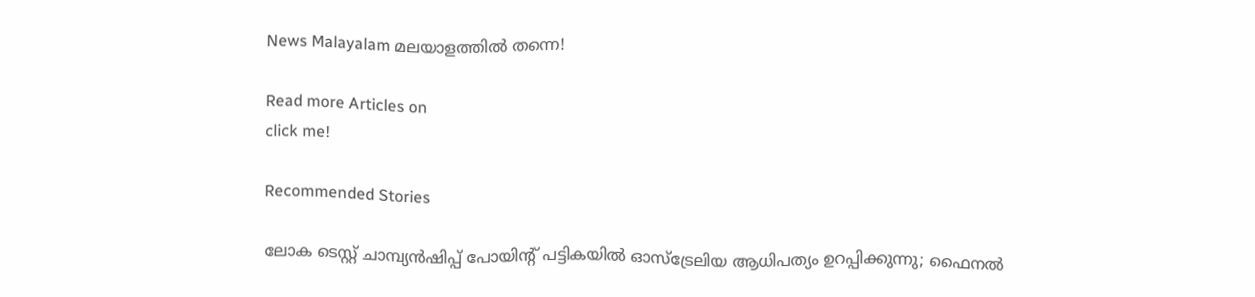News Malayalam മലയാളത്തിൽ തന്നെ!

Read more Articles on
click me!

Recommended Stories

ലോക ടെസ്റ്റ് ചാമ്പ്യന്‍ഷിപ്പ് പോയിന്റ് പട്ടികയില്‍ ഓസ്‌ട്രേലിയ ആധിപത്യം ഉറപ്പിക്കുന്നു; ഫൈനല്‍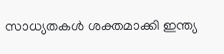സാധ്യതകള്‍ ശക്തമാക്കി ഇന്ത്യ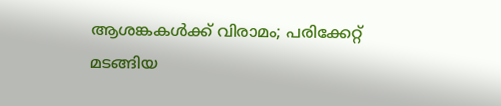ആശങ്കകള്‍ക്ക് വിരാമം; പരിക്കേറ്റ് മടങ്ങിയ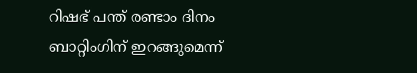റിഷഭ് പന്ത് രണ്ടാം ദിനം ബാറ്റിംഗിന് ഇറങ്ങുമെന്ന്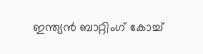ഇന്ത്യന്‍ ബാറ്റിംഗ് കോച്ച്